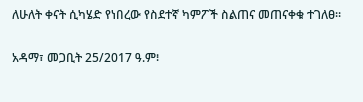ለሁለት ቀናት ሲካሄድ የነበረው የስደተኛ ካምፖች ስልጠና መጠናቀቁ ተገለፀ።

አዳማ፣ መጋቢት 25/2017 ዓ.ም፧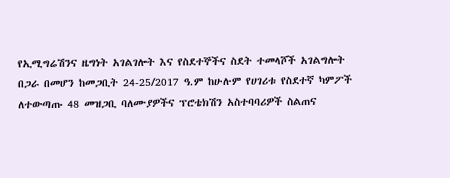የኢሚግሬሽንና ዜግነት አገልገሎት እና የስደተኞችና ስደት ተመላሾች አገልግሎት በጋራ በመሆን ከመጋቢት 24-25/2017 ዓ.ም ከሁሉም የሀገሪቱ የስደተኛ ካምፖች ለተውጣጡ 48 መዝጋቢ ባለሙያዎችና ፕሮቴክሽን አስተባባሪዎች ስልጠና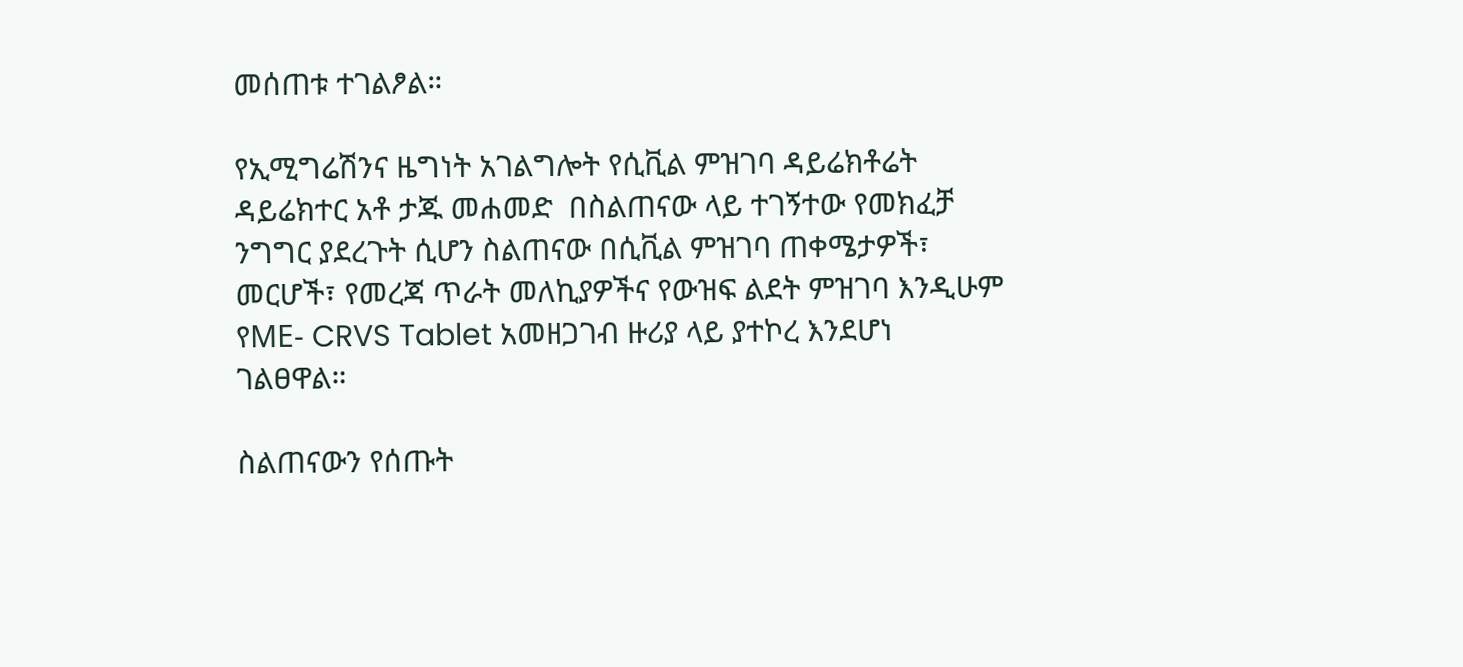መሰጠቱ ተገልፆል።

የኢሚግሬሽንና ዜግነት አገልግሎት የሲቪል ምዝገባ ዳይሬክቶሬት ዳይሬክተር አቶ ታጁ መሐመድ  በስልጠናው ላይ ተገኝተው የመክፈቻ ንግግር ያደረጉት ሲሆን ስልጠናው በሲቪል ምዝገባ ጠቀሜታዎች፣ መርሆች፣ የመረጃ ጥራት መለኪያዎችና የውዝፍ ልደት ምዝገባ እንዲሁም የME- CRVS Tablet አመዘጋገብ ዙሪያ ላይ ያተኮረ እንደሆነ ገልፀዋል።

ስልጠናውን የሰጡት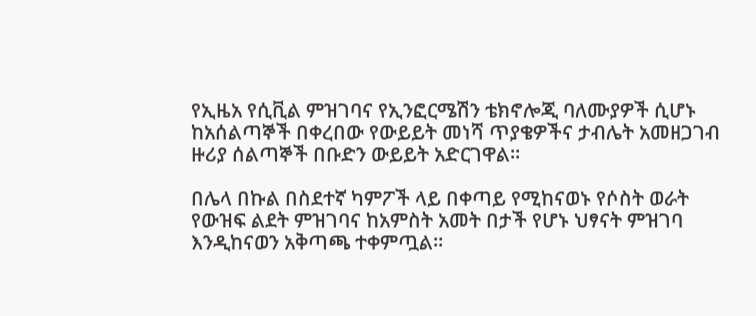የኢዜአ የሲቪል ምዝገባና የኢንፎርሜሽን ቴክኖሎጂ ባለሙያዎች ሲሆኑ ከአሰልጣኞች በቀረበው የውይይት መነሻ ጥያቄዎችና ታብሌት አመዘጋገብ ዙሪያ ሰልጣኞች በቡድን ውይይት አድርገዋል።

በሌላ በኩል በስደተኛ ካምፖች ላይ በቀጣይ የሚከናወኑ የሶስት ወራት የውዝፍ ልደት ምዝገባና ከአምስት አመት በታች የሆኑ ህፃናት ምዝገባ እንዲከናወን አቅጣጫ ተቀምጧል።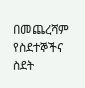በመጨረሻም የስደተኞችና ስደት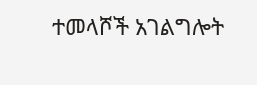ተመላሾች አገልግሎት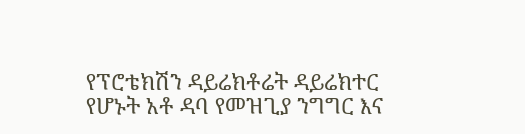የፕሮቴክሽን ዳይሬክቶሬት ዳይሬክተር የሆኑት አቶ ዳባ የመዝጊያ ንግግር እና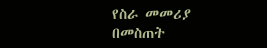የስራ መመሪያ በመስጠት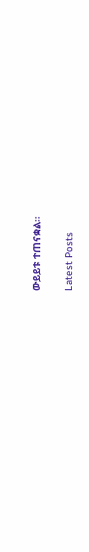ውይይቱ ተጠናቋል።

Latest Posts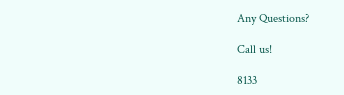Any Questions?

Call us!

8133